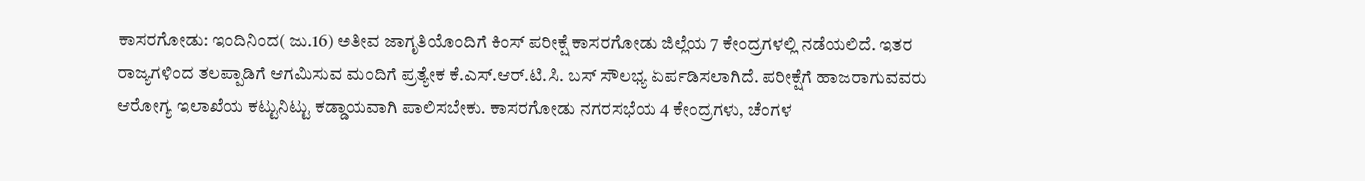ಕಾಸರಗೋಡು: ಇಂದಿನಿಂದ( ಜು.16) ಅತೀವ ಜಾಗೃತಿಯೊಂದಿಗೆ ಕಿಂಸ್ ಪರೀಕ್ಷೆ ಕಾಸರಗೋಡು ಜಿಲ್ಲೆಯ 7 ಕೇಂದ್ರಗಳಲ್ಲಿ ನಡೆಯಲಿದೆ. ಇತರ ರಾಜ್ಯಗಳಿಂದ ತಲಪ್ಪಾಡಿಗೆ ಆಗಮಿಸುವ ಮಂದಿಗೆ ಪ್ರತ್ಯೇಕ ಕೆ.ಎಸ್.ಆರ್.ಟಿ.ಸಿ. ಬಸ್ ಸೌಲಭ್ಯ ಏರ್ಪಡಿಸಲಾಗಿದೆ. ಪರೀಕ್ಷೆಗೆ ಹಾಜರಾಗುವವರು ಆರೋಗ್ಯ ಇಲಾಖೆಯ ಕಟ್ಟುನಿಟ್ಟು ಕಡ್ಡಾಯವಾಗಿ ಪಾಲಿಸಬೇಕು. ಕಾಸರಗೋಡು ನಗರಸಭೆಯ 4 ಕೇಂದ್ರಗಳು, ಚೆಂಗಳ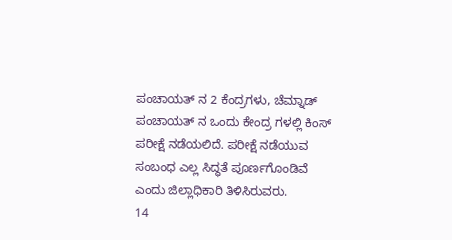ಪಂಚಾಯತ್ ನ 2 ಕೆಂದ್ರಗಳು, ಚೆಮ್ನಾಡ್ ಪಂಚಾಯತ್ ನ ಒಂದು ಕೇಂದ್ರ ಗಳಲ್ಲಿ ಕಿಂಸ್ ಪರೀಕ್ಷೆ ನಡೆಯಲಿದೆ. ಪರೀಕ್ಷೆ ನಡೆಯುವ ಸಂಬಂಧ ಎಲ್ಲ ಸಿದ್ಧತೆ ಪೂರ್ಣಗೊಂಡಿವೆ ಎಂದು ಜಿಲ್ಲಾಧಿಕಾರಿ ತಿಳಿಸಿರುವರು.
14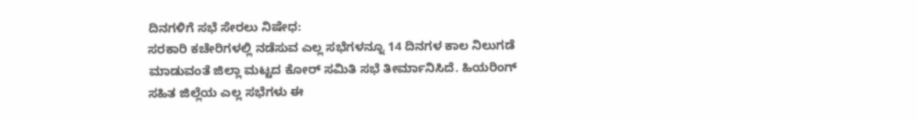ದಿನಗಳಿಗೆ ಸಭೆ ಸೇರಲು ನಿಷೇಧ:
ಸರಕಾರಿ ಕಚೇರಿಗಳಲ್ಲಿ ನಡೆಸುವ ಎಲ್ಲ ಸಭೆಗಳನ್ನೂ 14 ದಿನಗಳ ಕಾಲ ನಿಲುಗಡೆ ಮಾಡುವಂತೆ ಜಿಲ್ಲಾ ಮಟ್ಟದ ಕೋರ್ ಸಮಿತಿ ಸಭೆ ತೀರ್ಮಾನಿಸಿದೆ. ಹಿಯರಿಂಗ್ ಸಹಿತ ಜಿಲ್ಲೆಯ ಎಲ್ಲ ಸಭೆಗಳು ಈ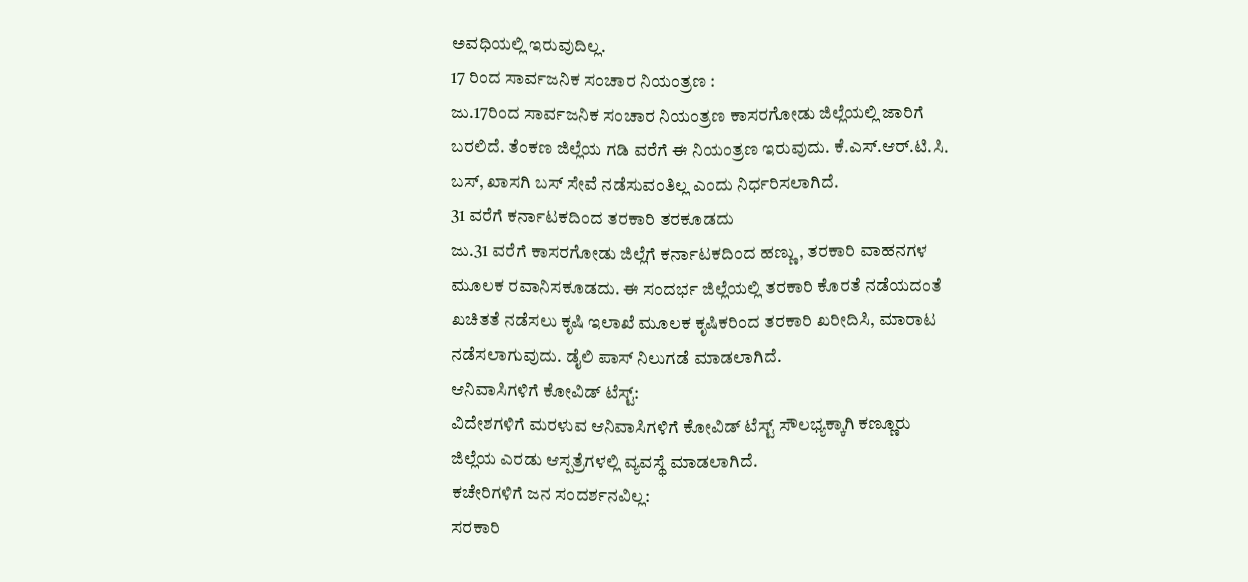ಅವಧಿಯಲ್ಲಿ ಇರುವುದಿಲ್ಲ.
17 ರಿಂದ ಸಾರ್ವಜನಿಕ ಸಂಚಾರ ನಿಯಂತ್ರಣ :
ಜು.17ರಿಂದ ಸಾರ್ವಜನಿಕ ಸಂಚಾರ ನಿಯಂತ್ರಣ ಕಾಸರಗೋಡು ಜಿಲ್ಲೆಯಲ್ಲಿ ಜಾರಿಗೆ ಬರಲಿದೆ. ತೆಂಕಣ ಜಿಲ್ಲೆಯ ಗಡಿ ವರೆಗೆ ಈ ನಿಯಂತ್ರಣ ಇರುವುದು. ಕೆ.ಎಸ್.ಆರ್.ಟಿ.ಸಿ. ಬಸ್, ಖಾಸಗಿ ಬಸ್ ಸೇವೆ ನಡೆಸುವಂತಿಲ್ಲ ಎಂದು ನಿರ್ಧರಿಸಲಾಗಿದೆ.
31 ವರೆಗೆ ಕರ್ನಾಟಕದಿಂದ ತರಕಾರಿ ತರಕೂಡದು
ಜು.31 ವರೆಗೆ ಕಾಸರಗೋಡು ಜಿಲ್ಲೆಗೆ ಕರ್ನಾಟಕದಿಂದ ಹಣ್ಣು, ತರಕಾರಿ ವಾಹನಗಳ ಮೂಲಕ ರವಾನಿಸಕೂಡದು. ಈ ಸಂದರ್ಭ ಜಿಲ್ಲೆಯಲ್ಲಿ ತರಕಾರಿ ಕೊರತೆ ನಡೆಯದಂತೆ ಖಚಿತತೆ ನಡೆಸಲು ಕೃಷಿ ಇಲಾಖೆ ಮೂಲಕ ಕೃಷಿಕರಿಂದ ತರಕಾರಿ ಖರೀದಿಸಿ, ಮಾರಾಟ ನಡೆಸಲಾಗುವುದು. ಡೈಲಿ ಪಾಸ್ ನಿಲುಗಡೆ ಮಾಡಲಾಗಿದೆ.
ಆನಿವಾಸಿಗಳಿಗೆ ಕೋವಿಡ್ ಟೆಸ್ಟ್:
ವಿದೇಶಗಳಿಗೆ ಮರಳುವ ಆನಿವಾಸಿಗಳಿಗೆ ಕೋವಿಡ್ ಟೆಸ್ಟ್ ಸೌಲಭ್ಯಕ್ಕಾಗಿ ಕಣ್ಣೂರು ಜಿಲ್ಲೆಯ ಎರಡು ಆಸ್ಪತ್ರೆಗಳಲ್ಲಿ ವ್ಯವಸ್ಥೆ ಮಾಡಲಾಗಿದೆ.
ಕಚೇರಿಗಳಿಗೆ ಜನ ಸಂದರ್ಶನವಿಲ್ಲ:
ಸರಕಾರಿ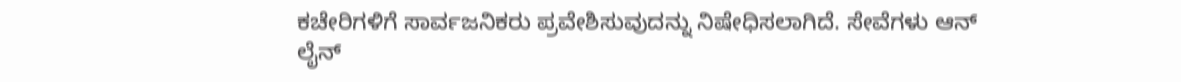ಕಚೇರಿಗಳಿಗೆ ಸಾರ್ವಜನಿಕರು ಪ್ರವೇಶಿಸುವುದನ್ನು ನಿಷೇಧಿಸಲಾಗಿದೆ. ಸೇವೆಗಳು ಆನ್ ಲೈನ್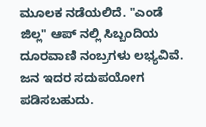ಮೂಲಕ ನಡೆಯಲಿದೆ. "ಎಂಡೆ ಜಿಲ್ಲ" ಆಪ್ ನಲ್ಲಿ ಸಿಬ್ಬಂದಿಯ ದೂರವಾಣಿ ನಂಬ್ರಗಳು ಲಭ್ಯವಿವೆ. ಜನ ಇದರ ಸದುಪಯೋಗ ಪಡಿಸಬಹುದು.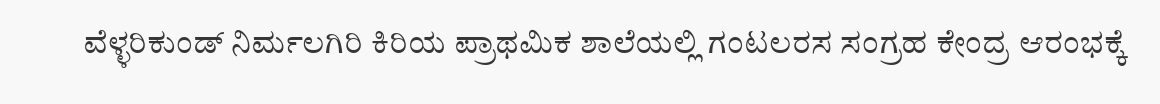ವೆಳ್ಳರಿಕುಂಡ್ ನಿರ್ಮಲಗಿರಿ ಕಿರಿಯ ಪ್ರಾಥಮಿಕ ಶಾಲೆಯಲ್ಲಿ ಗಂಟಲರಸ ಸಂಗ್ರಹ ಕೇಂದ್ರ ಆರಂಭಕ್ಕೆ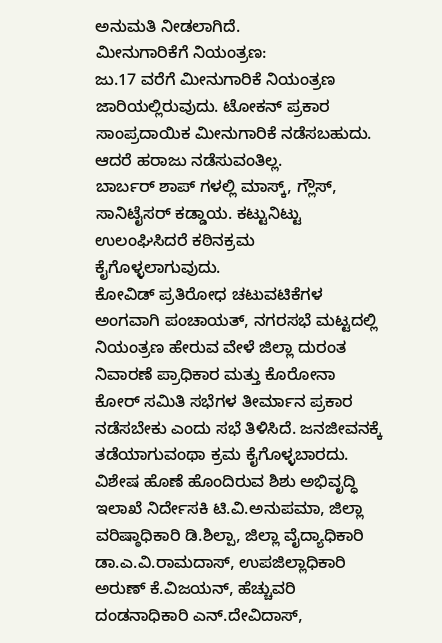ಅನುಮತಿ ನೀಡಲಾಗಿದೆ.
ಮೀನುಗಾರಿಕೆಗೆ ನಿಯಂತ್ರಣ:
ಜು.17 ವರೆಗೆ ಮೀನುಗಾರಿಕೆ ನಿಯಂತ್ರಣ ಜಾರಿಯಲ್ಲಿರುವುದು. ಟೋಕನ್ ಪ್ರಕಾರ ಸಾಂಪ್ರದಾಯಿಕ ಮೀನುಗಾರಿಕೆ ನಡೆಸಬಹುದು. ಆದರೆ ಹರಾಜು ನಡೆಸುವಂತಿಲ್ಲ.
ಬಾರ್ಬರ್ ಶಾಪ್ ಗಳಲ್ಲಿ ಮಾಸ್ಕ್, ಗ್ಲೌಸ್, ಸಾನಿಟೈಸರ್ ಕಡ್ಡಾಯ. ಕಟ್ಟುನಿಟ್ಟು ಉಲಂಘಿಸಿದರೆ ಕಠಿನಕ್ರಮ ಕೈಗೊಳ್ಳಲಾಗುವುದು.
ಕೋವಿಡ್ ಪ್ರತಿರೋಧ ಚಟುವಟಿಕೆಗಳ ಅಂಗವಾಗಿ ಪಂಚಾಯತ್, ನಗರಸಭೆ ಮಟ್ಟದಲ್ಲಿ ನಿಯಂತ್ರಣ ಹೇರುವ ವೇಳೆ ಜಿಲ್ಲಾ ದುರಂತ ನಿವಾರಣೆ ಪ್ರಾಧಿಕಾರ ಮತ್ತು ಕೊರೋನಾ ಕೋರ್ ಸಮಿತಿ ಸಭೆಗಳ ತೀರ್ಮಾನ ಪ್ರಕಾರ ನಡೆಸಬೇಕು ಎಂದು ಸಭೆ ತಿಳಿಸಿದೆ. ಜನಜೀವನಕ್ಕೆ ತಡೆಯಾಗುವಂಥಾ ಕ್ರಮ ಕೈಗೊಳ್ಳಬಾರದು.
ವಿಶೇಷ ಹೊಣೆ ಹೊಂದಿರುವ ಶಿಶು ಅಭಿವೃದ್ಧಿ ಇಲಾಖೆ ನಿರ್ದೇಸಕಿ ಟಿ.ವಿ.ಅನುಪಮಾ, ಜಿಲ್ಲಾ ವರಿಷ್ಠಾಧಿಕಾರಿ ಡಿ.ಶಿಲ್ಪಾ, ಜಿಲ್ಲಾ ವೈದ್ಯಾಧಿಕಾರಿ ಡಾ.ಎ.ವಿ.ರಾಮದಾಸ್, ಉಪಜಿಲ್ಲಾಧಿಕಾರಿ ಅರುಣ್ ಕೆ.ವಿಜಯನ್, ಹೆಚ್ಚುವರಿ ದಂಡನಾಧಿಕಾರಿ ಎನ್.ದೇವಿದಾಸ್,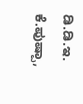ಡಿ.ಡಿ.ಇ. ಕೆ.ಪುಷ್ಪಾ,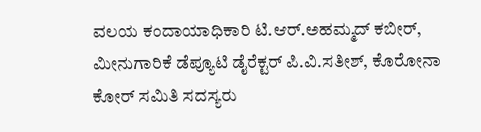ವಲಯ ಕಂದಾಯಾಧಿಕಾರಿ ಟಿ.ಆರ್.ಅಹಮ್ಮದ್ ಕಬೀರ್, ಮೀನುಗಾರಿಕೆ ಡೆಪ್ಯೂಟಿ ಡೈರೆಕ್ಟರ್ ಪಿ.ವಿ.ಸತೀಶ್, ಕೊರೋನಾ ಕೋರ್ ಸಮಿತಿ ಸದಸ್ಯರು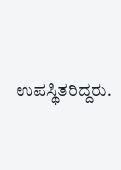ಉಪಸ್ಥಿತರಿದ್ದರು.